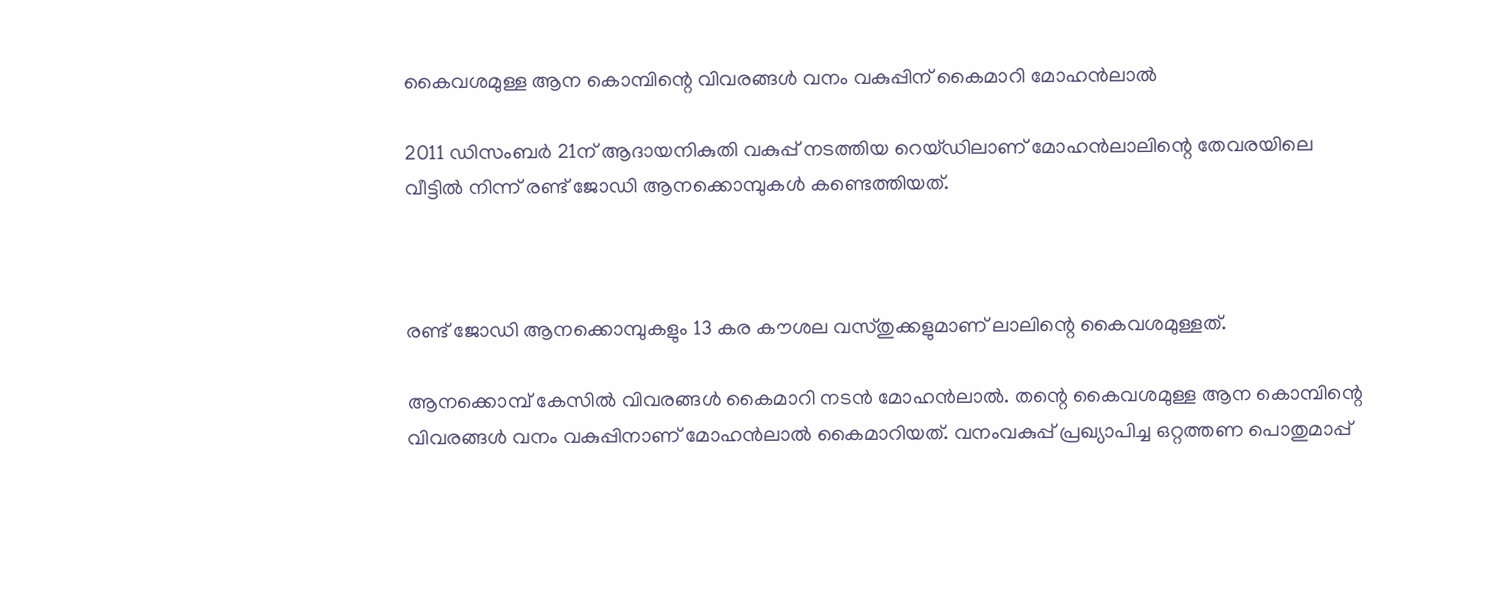കൈവശമുള്ള ആന കൊമ്പിന്റെ വിവരങ്ങള്‍ വനം വകുപ്പിന് കൈമാറി മോഹന്‍ലാല്‍

2011 ഡിസംബര്‍ 21ന് ആദായനികുതി വകുപ്പ് നടത്തിയ റെയ്ഡിലാണ് മോഹന്‍ലാലിന്റെ തേവരയിലെ വീട്ടില്‍ നിന്ന് രണ്ട് ജോഡി ആനക്കൊമ്പുകള്‍ കണ്ടെത്തിയത്.



രണ്ട് ജോഡി ആനക്കൊമ്പുകളും 13 കര കൗശല വസ്തുക്കളുമാണ് ലാലിന്റെ കൈവശമുള്ളത്.

ആനക്കൊമ്പ് കേസില്‍ വിവരങ്ങള്‍ കൈമാറി നടന്‍ മോഹന്‍ലാല്‍. തന്റെ കൈവശമുള്ള ആന കൊമ്പിന്റെ വിവരങ്ങള്‍ വനം വകുപ്പിനാണ് മോഹന്‍ലാല്‍ കൈമാറിയത്. വനംവകുപ്പ് പ്രഖ്യാപിച്ച ഒറ്റത്തണ പൊതുമാപ്പ്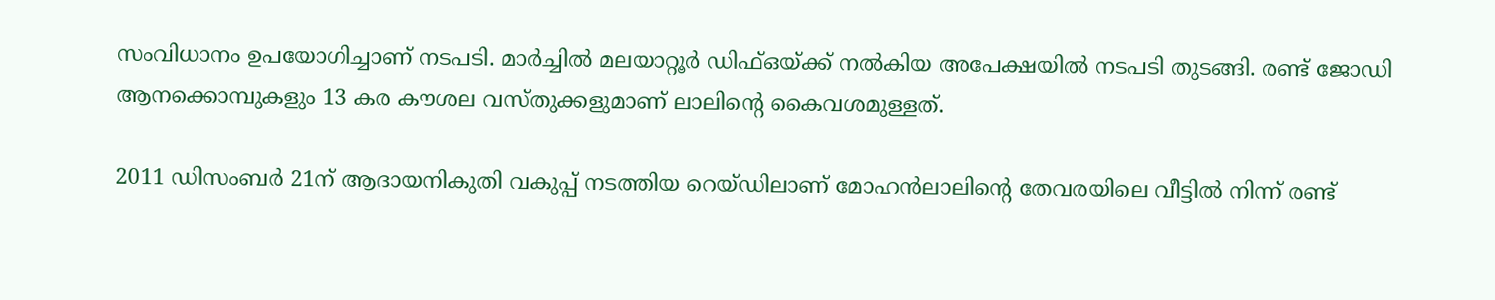സംവിധാനം ഉപയോഗിച്ചാണ് നടപടി. മാര്‍ച്ചില്‍ മലയാറ്റൂര്‍ ഡിഫ്ഒയ്ക്ക് നല്‍കിയ അപേക്ഷയില്‍ നടപടി തുടങ്ങി. രണ്ട് ജോഡി ആനക്കൊമ്പുകളും 13 കര കൗശല വസ്തുക്കളുമാണ് ലാലിന്റെ കൈവശമുള്ളത്.

2011 ഡിസംബര്‍ 21ന് ആദായനികുതി വകുപ്പ് നടത്തിയ റെയ്ഡിലാണ് മോഹന്‍ലാലിന്റെ തേവരയിലെ വീട്ടില്‍ നിന്ന് രണ്ട്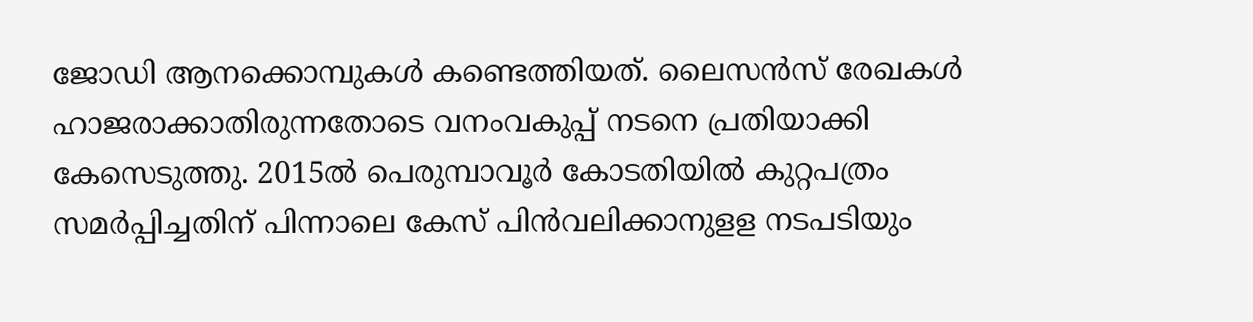ജോഡി ആനക്കൊമ്പുകള്‍ കണ്ടെത്തിയത്. ലൈസന്‍സ് രേഖകള്‍ ഹാജരാക്കാതിരുന്നതോടെ വനംവകുപ്പ് നടനെ പ്രതിയാക്കി കേസെടുത്തു. 2015ല്‍ പെരുമ്പാവൂര്‍ കോടതിയില്‍ കുറ്റപത്രം സമര്‍പ്പിച്ചതിന് പിന്നാലെ കേസ് പിന്‍വലിക്കാനുളള നടപടിയും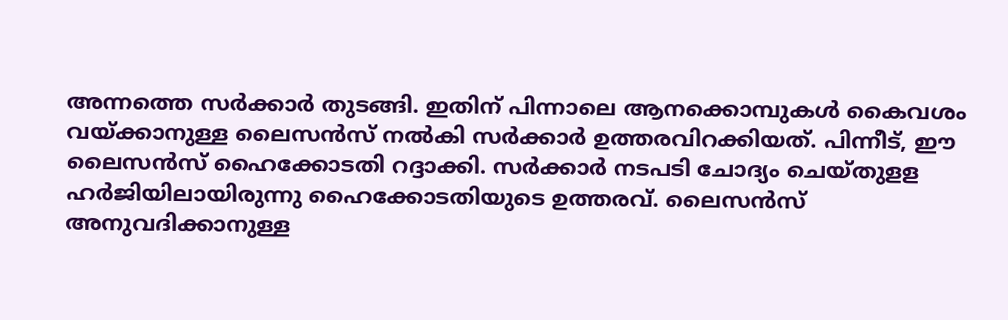അന്നത്തെ സര്‍ക്കാര്‍ തുടങ്ങി. ഇതിന് പിന്നാലെ ആനക്കൊമ്പുകള്‍ കൈവശം വയ്ക്കാനുള്ള ലൈസന്‍സ് നല്‍കി സര്‍ക്കാര്‍ ഉത്തരവിറക്കിയത്. പിന്നീട്, ഈ ലൈസന്‍സ് ഹൈക്കോടതി റദ്ദാക്കി. സര്‍ക്കാര്‍ നടപടി ചോദ്യം ചെയ്തുളള ഹര്‍ജിയിലായിരുന്നു ഹൈക്കോടതിയുടെ ഉത്തരവ്. ലൈസന്‍സ് അനുവദിക്കാനുള്ള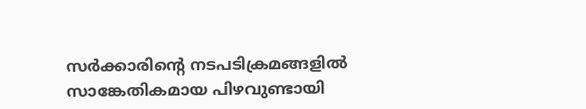സര്‍ക്കാരിന്റെ നടപടിക്രമങ്ങളില്‍ സാങ്കേതികമായ പിഴവുണ്ടായി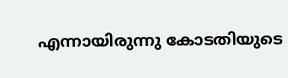എന്നായിരുന്നു കോടതിയുടെ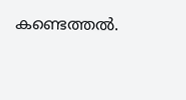കണ്ടെത്തല്‍.